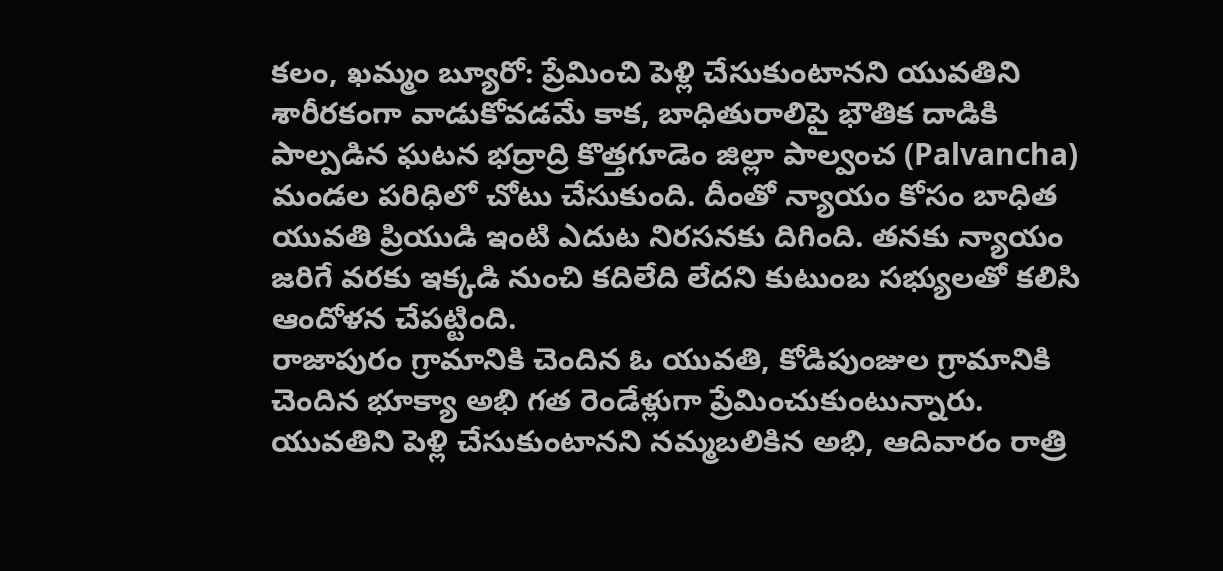కలం, ఖమ్మం బ్యూరో: ప్రేమించి పెళ్లి చేసుకుంటానని యువతిని శారీరకంగా వాడుకోవడమే కాక, బాధితురాలిపై భౌతిక దాడికి పాల్పడిన ఘటన భద్రాద్రి కొత్తగూడెం జిల్లా పాల్వంచ (Palvancha) మండల పరిధిలో చోటు చేసుకుంది. దీంతో న్యాయం కోసం బాధిత యువతి ప్రియుడి ఇంటి ఎదుట నిరసనకు దిగింది. తనకు న్యాయం జరిగే వరకు ఇక్కడి నుంచి కదిలేది లేదని కుటుంబ సభ్యులతో కలిసి ఆందోళన చేపట్టింది.
రాజాపురం గ్రామానికి చెందిన ఓ యువతి, కోడిపుంజుల గ్రామానికి చెందిన భూక్యా అభి గత రెండేళ్లుగా ప్రేమించుకుంటున్నారు. యువతిని పెళ్లి చేసుకుంటానని నమ్మబలికిన అభి, ఆదివారం రాత్రి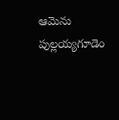ఆమెను పుల్లయ్యగూడెం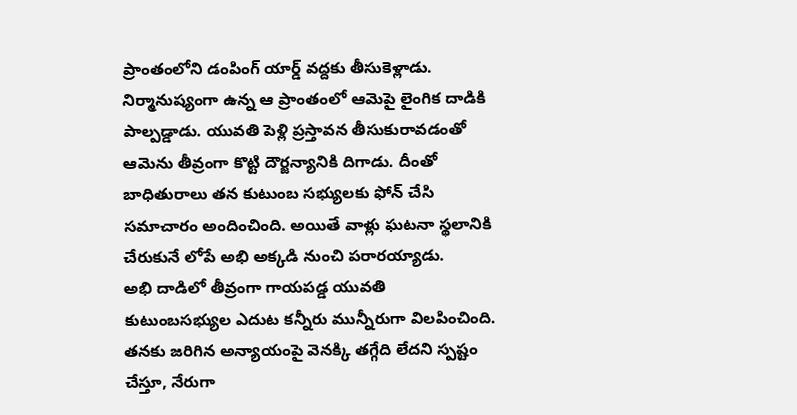ప్రాంతంలోని డంపింగ్ యార్డ్ వద్దకు తీసుకెళ్లాడు. నిర్మానుష్యంగా ఉన్న ఆ ప్రాంతంలో ఆమెపై లైంగిక దాడికి పాల్పడ్డాడు. యువతి పెళ్లి ప్రస్తావన తీసుకురావడంతో ఆమెను తీవ్రంగా కొట్టి దౌర్జన్యానికి దిగాడు. దీంతో బాధితురాలు తన కుటుంబ సభ్యులకు ఫోన్ చేసి సమాచారం అందించింది. అయితే వాళ్లు ఘటనా స్థలానికి చేరుకునే లోపే అభి అక్కడి నుంచి పరారయ్యాడు.
అభి దాడిలో తీవ్రంగా గాయపడ్డ యువతి కుటుంబసభ్యుల ఎదుట కన్నీరు మున్నీరుగా విలపించింది. తనకు జరిగిన అన్యాయంపై వెనక్కి తగ్గేది లేదని స్పష్టం చేస్తూ, నేరుగా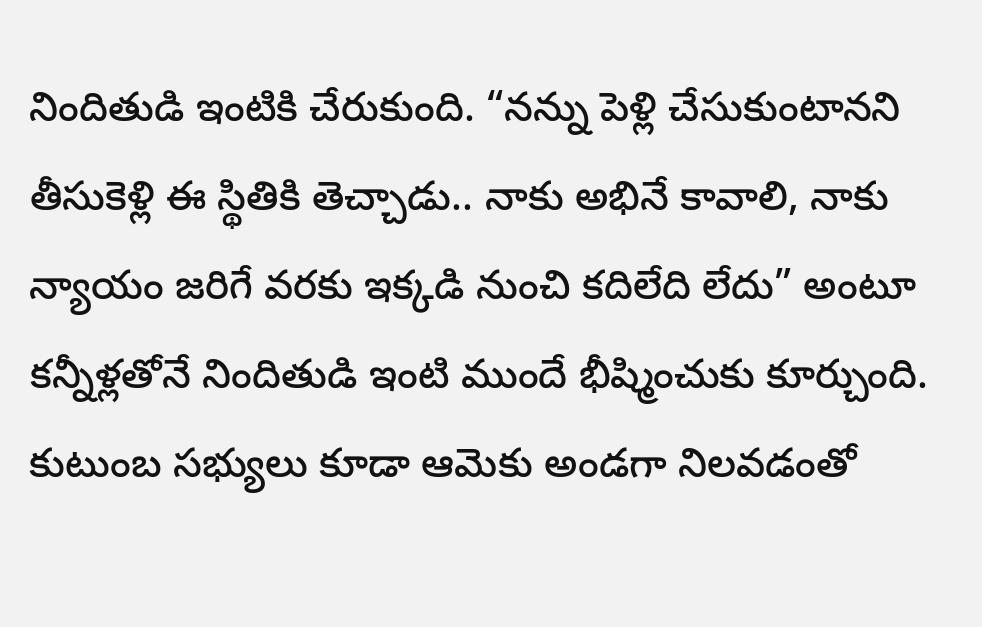నిందితుడి ఇంటికి చేరుకుంది. “నన్ను పెళ్లి చేసుకుంటానని తీసుకెళ్లి ఈ స్థితికి తెచ్చాడు.. నాకు అభినే కావాలి, నాకు న్యాయం జరిగే వరకు ఇక్కడి నుంచి కదిలేది లేదు” అంటూ కన్నీళ్లతోనే నిందితుడి ఇంటి ముందే భీష్మించుకు కూర్చుంది. కుటుంబ సభ్యులు కూడా ఆమెకు అండగా నిలవడంతో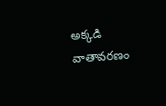అక్కడి వాతావరణం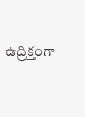ఉద్రిక్తంగా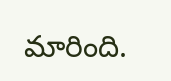మారింది.